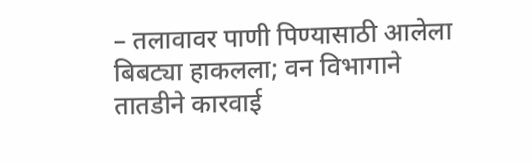– तलावावर पाणी पिण्यासाठी आलेला बिबट्या हाकलला; वन विभागाने तातडीने कारवाई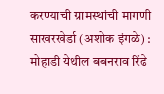करण्याची ग्रामस्थांची मागणी
साखरखेर्डा (अशोक इंगळे) : मोहाडी येथील बबनराव रिंढे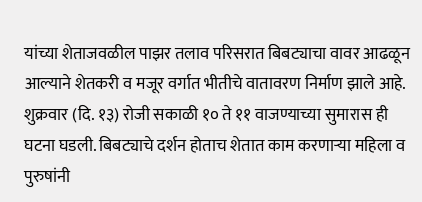यांच्या शेताजवळील पाझर तलाव परिसरात बिबट्याचा वावर आढळून आल्याने शेतकरी व मजूर वर्गात भीतीचे वातावरण निर्माण झाले आहे. शुक्रवार (दि. १३) रोजी सकाळी १० ते ११ वाजण्याच्या सुमारास ही घटना घडली. बिबट्याचे दर्शन होताच शेतात काम करणाऱ्या महिला व पुरुषांनी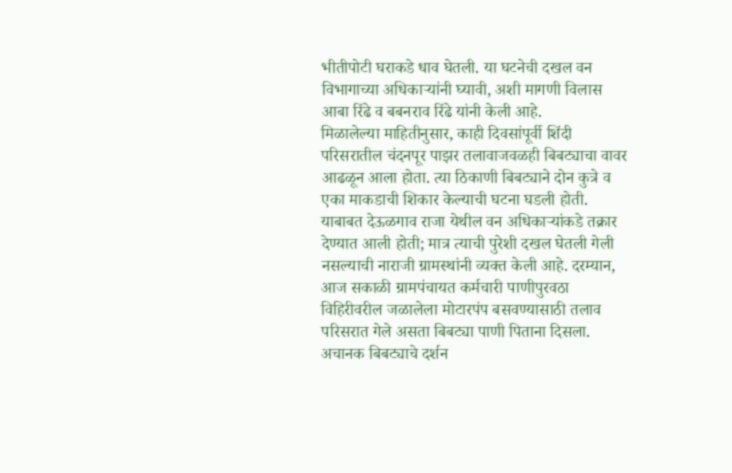भीतीपोटी घराकडे धाव घेतली. या घटनेची दखल वन विभागाच्या अधिकाऱ्यांनी घ्यावी, अशी मागणी विलास आबा रिंढे व बबनराव रिंढे यांनी केली आहे.
मिळालेल्या माहितीनुसार, काही दिवसांपूर्वी शिंदी परिसरातील चंदनपूर पाझर तलावाजवळही बिबट्याचा वावर आढळून आला होता. त्या ठिकाणी बिबट्याने दोन कुत्रे व एका माकडाची शिकार केल्याची घटना घडली होती. याबाबत देऊळगाव राजा येथील वन अधिकाऱ्यांकडे तक्रार देण्यात आली होती; मात्र त्याची पुरेशी दखल घेतली गेली नसल्याची नाराजी ग्रामस्थांनी व्यक्त केली आहे. दरम्यान, आज सकाळी ग्रामपंचायत कर्मचारी पाणीपुरवठा विहिरीवरील जळालेला मोटारपंप बसवण्यासाठी तलाव परिसरात गेले असता बिबट्या पाणी पिताना दिसला. अचानक बिबट्याचे दर्शन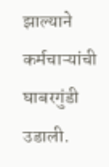झाल्याने कर्मचाऱ्यांची घाबरगुंडी उडाली.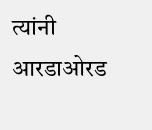त्यांनी आरडाओरड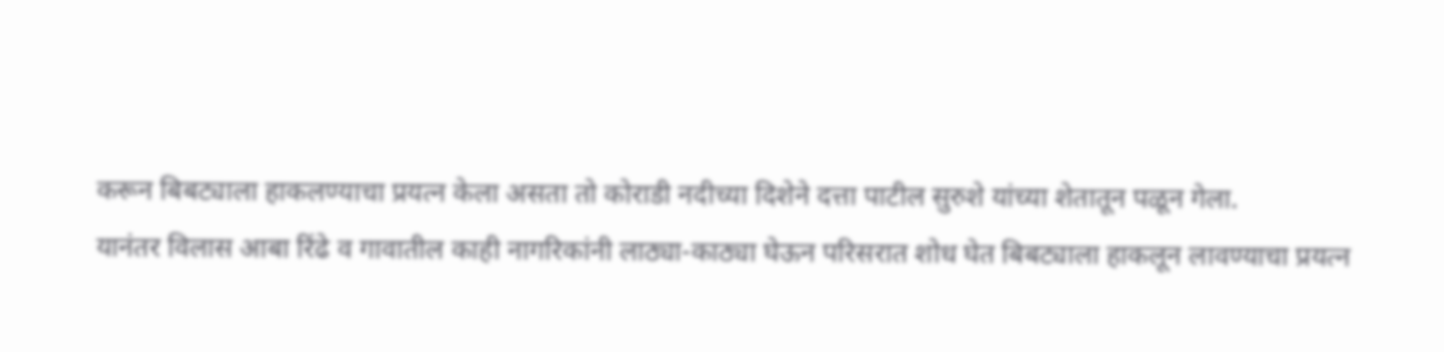करून बिबट्याला हाकलण्याचा प्रयत्न केला असता तो कोराडी नदीच्या दिशेने दत्ता पाटील सुरुशे यांच्या शेतातून पळून गेला.
यानंतर विलास आबा रिंढे व गावातील काही नागरिकांनी लाठ्या-काठ्या घेऊन परिसरात शोध घेत बिबट्याला हाकलून लावण्याचा प्रयत्न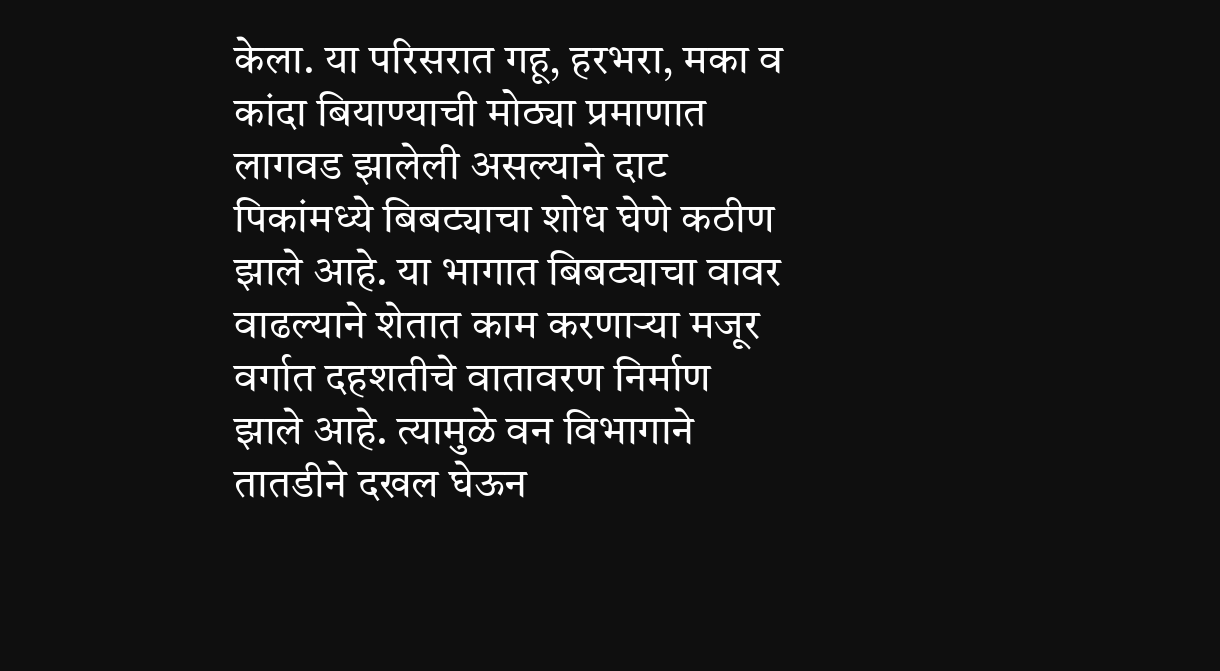केला. या परिसरात गहू, हरभरा, मका व कांदा बियाण्याची मोठ्या प्रमाणात लागवड झालेली असल्याने दाट पिकांमध्ये बिबट्याचा शोध घेणे कठीण झाले आहे. या भागात बिबट्याचा वावर वाढल्याने शेतात काम करणाऱ्या मजूर वर्गात दहशतीचे वातावरण निर्माण झाले आहे. त्यामुळे वन विभागाने तातडीने दखल घेऊन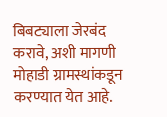बिबट्याला जेरबंद करावे, अशी मागणी मोहाडी ग्रामस्थांकडून करण्यात येत आहे.